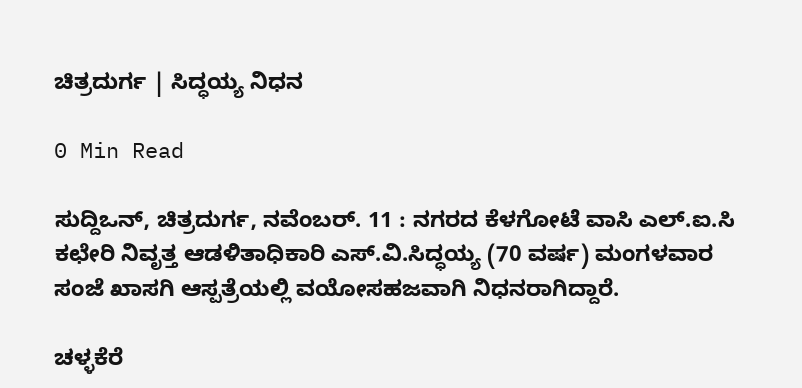ಚಿತ್ರದುರ್ಗ | ಸಿದ್ಧಯ್ಯ ನಿಧನ

0 Min Read

ಸುದ್ದಿಒನ್, ಚಿತ್ರದುರ್ಗ, ನವೆಂಬರ್. 11 : ನಗರದ ಕೆಳಗೋಟೆ ವಾಸಿ ಎಲ್.ಐ.ಸಿ ಕಛೇರಿ ನಿವೃತ್ತ ಆಡಳಿತಾಧಿಕಾರಿ ಎಸ್.ವಿ.ಸಿದ್ಧಯ್ಯ (70 ವರ್ಷ) ಮಂಗಳವಾರ ಸಂಜೆ ಖಾಸಗಿ ಆಸ್ಪತ್ರೆಯಲ್ಲಿ ವಯೋಸಹಜವಾಗಿ ನಿಧನರಾಗಿದ್ದಾರೆ.

ಚಳ್ಳಕೆರೆ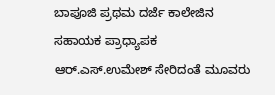ಬಾಪೂಜಿ ಪ್ರಥಮ ದರ್ಜೆ ಕಾಲೇಜಿನ ಸಹಾಯಕ ಪ್ರಾಧ್ಯಾಪಕ ಆರ್.ಎಸ್.ಉಮೇಶ್ ಸೇರಿದಂತೆ ಮೂವರು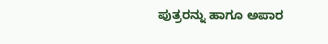ಪುತ್ರರನ್ನು ಹಾಗೂ ಅಪಾರ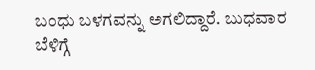ಬಂಧು ಬಳಗವನ್ನು ಅಗಲಿದ್ದಾರೆ. ಬುಧವಾರ ಬೆಳಿಗ್ಗೆ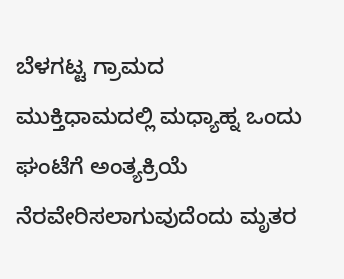ಬೆಳಗಟ್ಟ ಗ್ರಾಮದ ಮುಕ್ತಿಧಾಮದಲ್ಲಿ ಮಧ್ಯಾಹ್ನ ಒಂದು ಘಂಟೆಗೆ ಅಂತ್ಯಕ್ರಿಯೆ ನೆರವೇರಿಸಲಾಗುವುದೆಂದು ಮೃತರ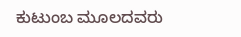ಕುಟುಂಬ ಮೂಲದವರು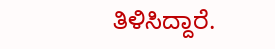ತಿಳಿಸಿದ್ದಾರೆ.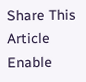Share This Article
Enable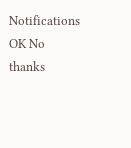Notifications OK No thanks